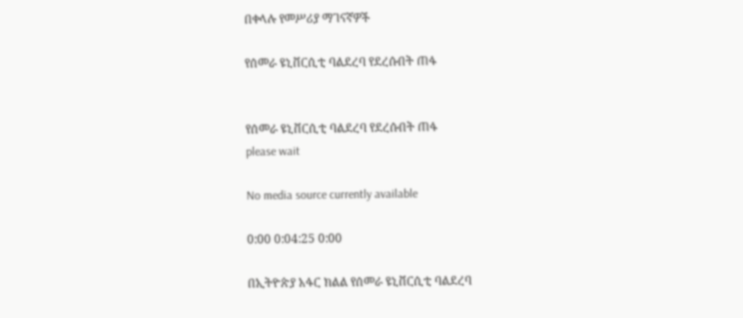በቀላሉ የመሥሪያ ማገናኛዎች

የሰመራ ዩኒቨርሲቲ ባልደረባ የደረሱበት ጠፋ


የሰመራ ዩኒቨርሲቲ ባልደረባ የደረሱበት ጠፋ
please wait

No media source currently available

0:00 0:04:25 0:00

በኢትዮጵያ አፋር ክልል የሰመራ ዩኒቨርሲቲ ባልደረባ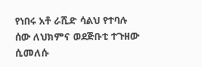የነበሩ አቶ ራሺድ ሳልህ የተባሉ ሰው ለህክምና ወደጅቡቲ ተጉዘው ሲመለሱ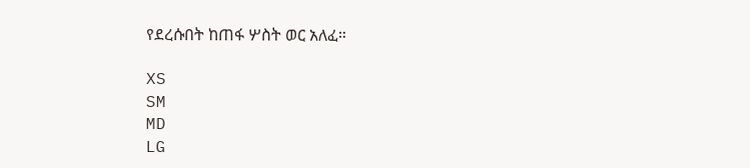የደረሱበት ከጠፋ ሦስት ወር አለፈ።

XS
SM
MD
LG